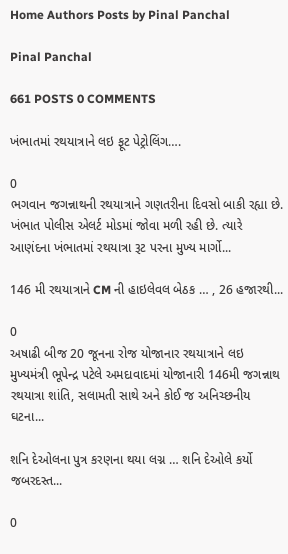Home Authors Posts by Pinal Panchal

Pinal Panchal

661 POSTS 0 COMMENTS

ખંભાતમાં રથયાત્રાને લઇ ફૂટ પેટ્રોલિંગ….

0
ભગવાન જગન્નાથની રથયાત્રાને ગણતરીના દિવસો બાકી રહ્યા છે. ખંભાત પોલીસ એલર્ટ મોડમાં જોવા મળી રહી છે. ત્યારે આણંદના ખંભાતમાં રથયાત્રા રૂટ પરના મુખ્ય માર્ગો...

146 મી રથયાત્રાને CM ની હાઇલેવલ બેઠક … , 26 હજારથી...

0
અષાઢી બીજ 20 જૂનના રોજ યોજાનાર રથયાત્રાને લઇ મુખ્યમંત્રી ભૂપેન્દ્ર પટેલે અમદાવાદમાં યોજાનારી 146મી જગન્નાથ રથયાત્રા શાંતિ, સલામતી સાથે અને કોઈ જ અનિચ્છનીય ઘટના...

શનિ દેઓલના પુત્ર કરણના થયા લગ્ન … શનિ દેઓલે કર્યો જબરદસ્ત...

0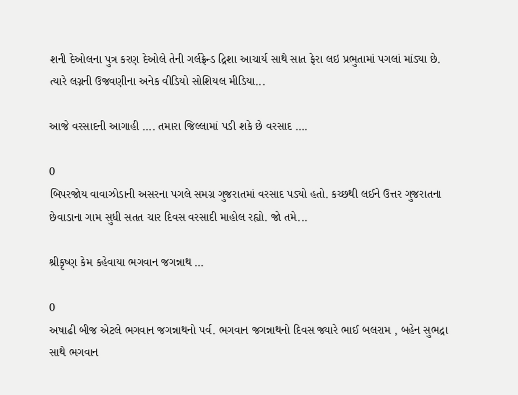શની દેઓલના પુત્ર કરણ દેઓલે તેની ગર્લફ્રેન્ડ દ્રિશા આચાર્ય સાથે સાત ફેરા લઇ પ્રભુતામાં પગલાં માંડ્યા છે. ત્યારે લગ્નની ઉજવણીના અનેક વીડિયો સોશિયલ મીડિયા...

આજે વરસાદની આગાહી …. તમારા જિલ્લામાં પડી શકે છે વરસાદ ….

0
બિપરજોય વાવાઝોડાની અસરના પગલે સમગ્ર ગુજરાતમાં વરસાદ પડ્યો હતો. કચ્છથી લઈને ઉત્તર ગુજરાતના છેવાડાના ગામ સુધી સતત ચાર દિવસ વરસાદી માહોલ રહ્યો. જો તમે...

શ્રીકૃષ્ણ કેમ કહેવાયા ભગવાન જગન્નાથ …

0
અષાઢી બીજ એટલે ભગવાન જગન્નાથનો પર્વ. ભગવાન જગન્નાથનો દિવસ જ્યારે ભાઈ બલરામ , બહેન સુભદ્રા સાથે ભગવાન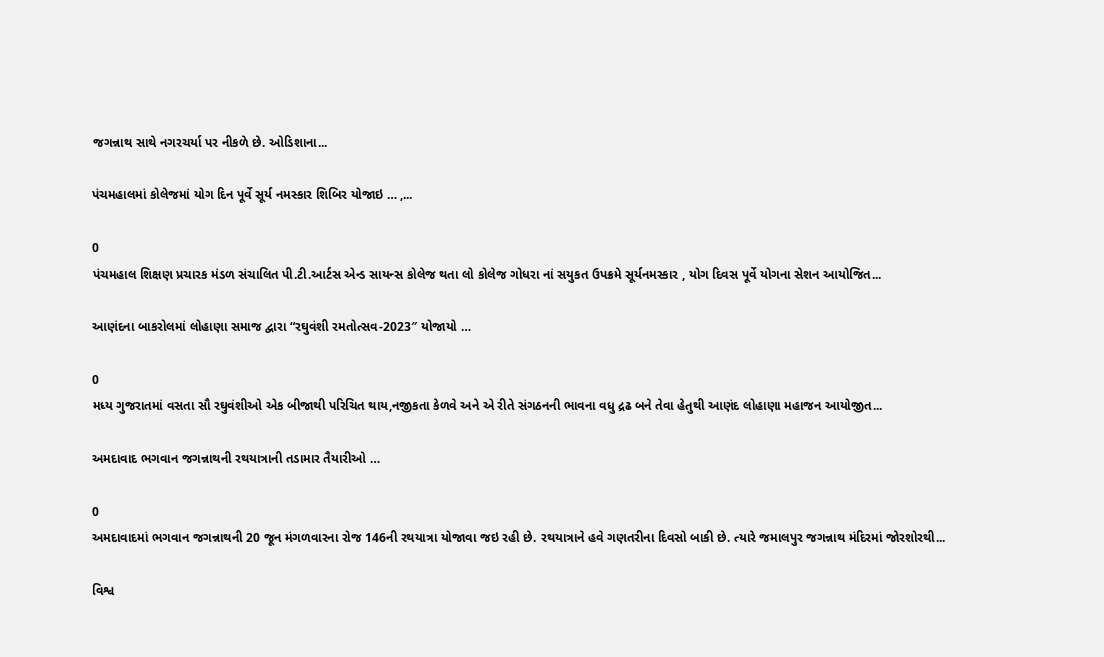જગન્નાથ સાથે નગરચર્યા પર નીકળે છે. ઓડિશાના...

પંચમહાલમાં કોલેજમાં યોગ દિન પૂર્વે સૂર્ય નમસ્કાર શિબિર યોજાઇ … ,...

0
પંચમહાલ શિક્ષણ પ્રચારક મંડળ સંચાલિત પી.ટી.આર્ટસ એન્ડ સાયન્સ કોલેજ થતા લો કોલેજ ગોધરા નાં સયુકત ઉપક્રમે સૂર્યનમસ્કાર , યોગ દિવસ પૂર્વે યોગના સેશન આયોજિત...

આણંદના બાકરોલમાં લોહાણા સમાજ દ્વારા “રઘુવંશી રમતોત્સવ-2023″ યોજાયો …

0
મધ્ય ગુજરાતમાં વસતા સૌ રઘુવંશીઓ એક બીજાથી પરિચિત થાય,નજીકતા કેળવે અને એ રીતે સંગઠનની ભાવના વધુ દ્રઢ બને તેવા હેતુથી આણંદ લોહાણા મહાજન આયોજીત...

અમદાવાદ ભગવાન જગન્નાથની રથયાત્રાની તડામાર તૈયારીઓ …

0
અમદાવાદમાં ભગવાન જગન્નાથની 20 જૂન મંગળવારના રોજ 146ની રથયાત્રા યોજાવા જઇ રહી છે. રથયાત્રાને હવે ગણતરીના દિવસો બાકી છે. ત્યારે જમાલપુર જગન્નાથ મંદિરમાં જોરશોરથી...

વિશ્વ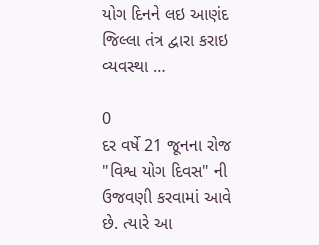યોગ દિનને લઇ આણંદ જિલ્લા તંત્ર દ્વારા કરાઇ વ્યવસ્થા …

0
દર વર્ષે 21 જૂનના રોજ "વિશ્વ યોગ દિવસ" ની ઉજવણી કરવામાં આવે છે. ત્યારે આ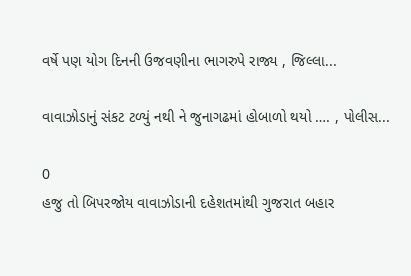વર્ષે પણ યોગ દિનની ઉજવણીના ભાગરુપે રાજ્ય , જિલ્લા...

વાવાઝોડાનું સંકટ ટળ્યું નથી ને જુનાગઢમાં હોબાળો થયો …. , પોલીસ...

0
હજુ તો બિપરજોય વાવાઝોડાની દહેશતમાંથી ગુજરાત બહાર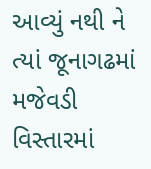આવ્યું નથી ને ત્યાં જૂનાગઢમાં મજેવડી વિસ્તારમાં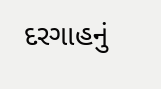દરગાહનું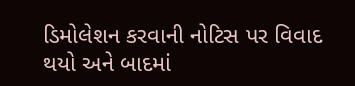ડિમોલેશન કરવાની નોટિસ પર વિવાદ થયો અને બાદમાં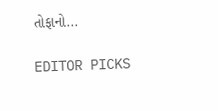તોફાનો...

EDITOR PICKS